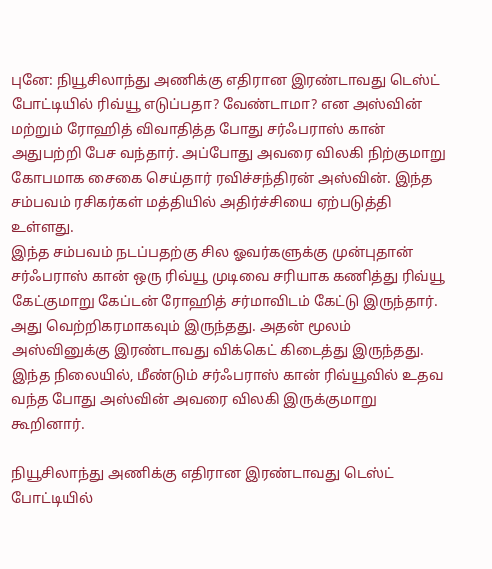புனே: நியூசிலாந்து அணிக்கு எதிரான இரண்டாவது டெஸ்ட் போட்டியில் ரிவ்யூ எடுப்பதா? வேண்டாமா? என அஸ்வின் மற்றும் ரோஹித் விவாதித்த போது சர்ஃபராஸ் கான் அதுபற்றி பேச வந்தார். அப்போது அவரை விலகி நிற்குமாறு கோபமாக சைகை செய்தார் ரவிச்சந்திரன் அஸ்வின். இந்த சம்பவம் ரசிகர்கள் மத்தியில் அதிர்ச்சியை ஏற்படுத்தி உள்ளது.
இந்த சம்பவம் நடப்பதற்கு சில ஓவர்களுக்கு முன்புதான் சர்ஃபராஸ் கான் ஒரு ரிவ்யூ முடிவை சரியாக கணித்து ரிவ்யூ கேட்குமாறு கேப்டன் ரோஹித் சர்மாவிடம் கேட்டு இருந்தார். அது வெற்றிகரமாகவும் இருந்தது. அதன் மூலம் அஸ்வினுக்கு இரண்டாவது விக்கெட் கிடைத்து இருந்தது. இந்த நிலையில், மீண்டும் சர்ஃபராஸ் கான் ரிவ்யூவில் உதவ வந்த போது அஸ்வின் அவரை விலகி இருக்குமாறு கூறினார்.

நியூசிலாந்து அணிக்கு எதிரான இரண்டாவது டெஸ்ட் போட்டியில்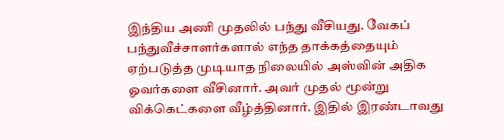இந்திய அணி முதலில் பந்து வீசியது. வேகப் பந்துவீச்சாளர்களால் எந்த தாக்கத்தையும் ஏற்படுத்த முடியாத நிலையில் அஸ்வின் அதிக ஓவர்களை வீசினார். அவர் முதல் மூன்று விக்கெட்களை வீழ்த்தினார். இதில் இரண்டாவது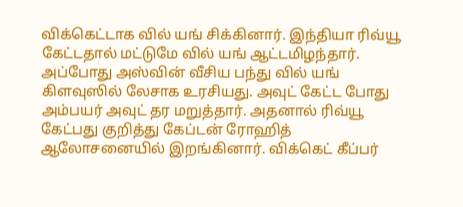விக்கெட்டாக வில் யங் சிக்கினார். இந்தியா ரிவ்யூ கேட்டதால் மட்டுமே வில் யங் ஆட்டமிழந்தார்.
அப்போது அஸ்வின் வீசிய பந்து வில் யங் கிளவுஸில் லேசாக உரசியது. அவுட் கேட்ட போது அம்பயர் அவுட் தர மறுத்தார். அதனால் ரிவ்யூ கேட்பது குறித்து கேப்டன் ரோஹித் ஆலோசனையில் இறங்கினார். விக்கெட் கீப்பர்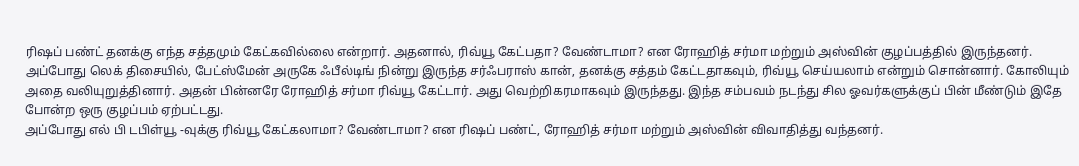ரிஷப் பண்ட் தனக்கு எந்த சத்தமும் கேட்கவில்லை என்றார். அதனால், ரிவ்யூ கேட்பதா? வேண்டாமா? என ரோஹித் சர்மா மற்றும் அஸ்வின் குழப்பத்தில் இருந்தனர்.
அப்போது லெக் திசையில், பேட்ஸ்மேன் அருகே ஃபீல்டிங் நின்று இருந்த சர்ஃபராஸ் கான், தனக்கு சத்தம் கேட்டதாகவும், ரிவ்யூ செய்யலாம் என்றும் சொன்னார். கோலியும் அதை வலியுறுத்தினார். அதன் பின்னரே ரோஹித் சர்மா ரிவ்யூ கேட்டார். அது வெற்றிகரமாகவும் இருந்தது. இந்த சம்பவம் நடந்து சில ஓவர்களுக்குப் பின் மீண்டும் இதே போன்ற ஒரு குழப்பம் ஏற்பட்டது.
அப்போது எல் பி டபிள்யூ -வுக்கு ரிவ்யூ கேட்கலாமா? வேண்டாமா? என ரிஷப் பண்ட், ரோஹித் சர்மா மற்றும் அஸ்வின் விவாதித்து வந்தனர்.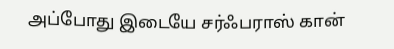அப்போது இடையே சர்ஃபராஸ் கான்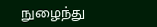நுழைந்து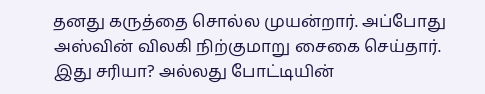தனது கருத்தை சொல்ல முயன்றார். அப்போது அஸ்வின் விலகி நிற்குமாறு சைகை செய்தார். இது சரியா? அல்லது போட்டியின்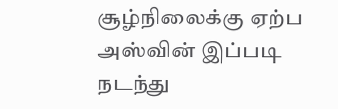சூழ்நிலைக்கு ஏற்ப அஸ்வின் இப்படி நடந்து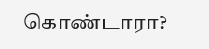கொண்டாரா?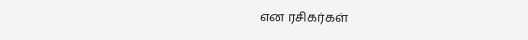என ரசிகர்கள்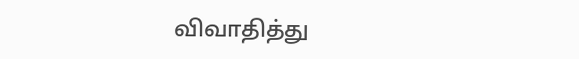விவாதித்து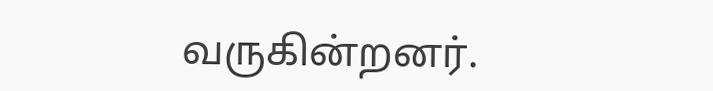வருகின்றனர்.